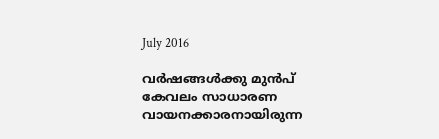July 2016

വർഷങ്ങൾക്കു മുൻപ് കേവലം സാധാരണ വായനക്കാരനായിരുന്ന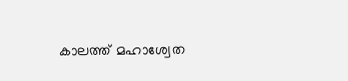കാലത്ത് മഹാശ്വേത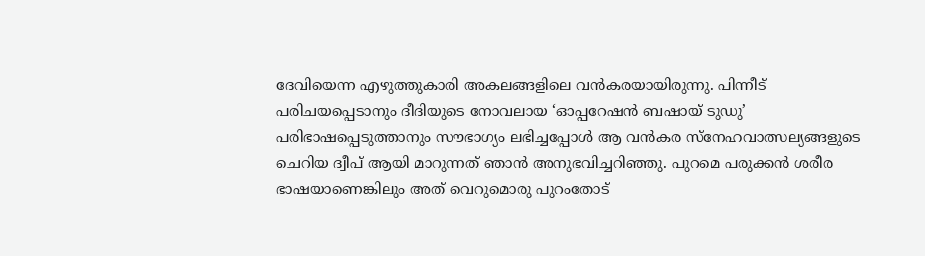ദേവിയെന്ന എഴുത്തുകാരി അകലങ്ങളിലെ വൻകരയായിരുന്നു. പിന്നീട് പരിചയപ്പെടാനും ദീദിയുടെ നോവലായ ‘ഓപ്പറേഷൻ ബഷായ് ടുഡു’ പരിഭാഷപ്പെടുത്താനും സൗഭാഗ്യം ലഭിച്ചപ്പോൾ ആ വൻകര സ്നേഹവാത്സല്യങ്ങളുടെ ചെറിയ ദ്വീപ് ആയി മാറുന്നത് ഞാൻ അനുഭവിച്ചറിഞ്ഞു. പുറമെ പരുക്കൻ ശരീര ഭാഷയാണെങ്കിലും അത് വെറുമൊരു പുറംതോട്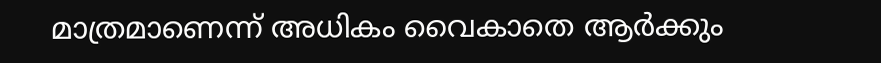മാത്രമാണെന്ന് അധികം വൈകാതെ ആർക്കും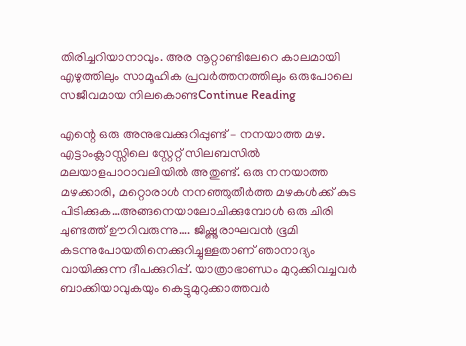തിരിച്ചറിയാനാവും. അര നൂറ്റാണ്ടിലേറെ കാലമായി എഴുത്തിലും സാമൂഹിക പ്രവർത്തനത്തിലും ഒരുപോലെ സജീവമായ നിലകൊണ്ടContinue Reading

എന്റെ ഒരു അനുഭവക്കുറിപ്പുണ്ട് – നനയാത്ത മഴ. എട്ടാംക്ലാസ്സിലെ സ്റ്റേറ്റ് സിലബസില്‍ മലയാളപാഠാവലിയില്‍ അതുണ്ട്. ഒരു നനയാത്ത മഴക്കാരി, മറ്റൊരാള്‍ നനഞ്ഞുതീര്‍ത്ത മഴകള്‍ക്ക് കുട പിടിക്കുക…അങ്ങനെയാലോചിക്കുമ്പോള്‍ ഒരു ചിരി ചുണ്ടത്ത് ഊറിവരുന്നു…. ജിഷ്ണുരാഘവന്‍ ഭൂമി കടന്നുപോയതിനെക്കുറിച്ചുള്ളതാണ് ഞാനാദ്യം വായിക്കുന്ന ദീപക്കുറിപ്പ്. യാത്രാഭാണ്ഡം മുറുക്കിവച്ചവര്‍ ബാക്കിയാവുകയും കെട്ടുമുറുക്കാത്തവര്‍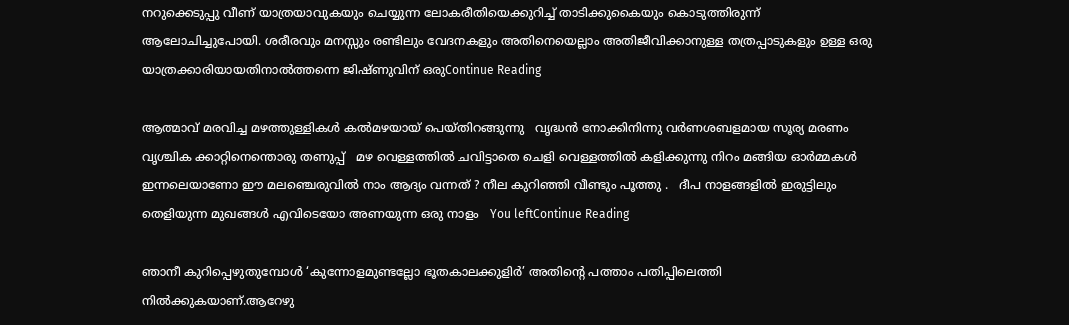നറുക്കെടുപ്പു വീണ് യാത്രയാവുകയും ചെയ്യുന്ന ലോകരീതിയെക്കുറിച്ച് താടിക്കുകൈയും കൊടുത്തിരുന്ന് ആലോചിച്ചുപോയി. ശരീരവും മനസ്സും രണ്ടിലും വേദനകളും അതിനെയെല്ലാം അതിജീവിക്കാനുള്ള തത്രപ്പാടുകളും ഉള്ള ഒരു യാത്രക്കാരിയായതിനാല്‍ത്തന്നെ ജിഷ്ണുവിന് ഒരുContinue Reading

ആത്മാവ് മരവിച്ച മഴത്തുള്ളികൾ കൽമഴയായ് പെയ്തിറങ്ങുന്നു   വൃദ്ധൻ നോക്കിനിന്നു വർണശബളമായ സൂര്യ മരണം വൃശ്ചിക ക്കാറ്റിനെന്തൊരു തണുപ്പ്   മഴ വെള്ളത്തിൽ ചവിട്ടാതെ ചെളി വെള്ളത്തിൽ കളിക്കുന്നു നിറം മങ്ങിയ ഓർമ്മകൾ   ഇന്നലെയാണോ ഈ മലഞ്ചെരുവിൽ നാം ആദ്യം വന്നത് ? നീല കുറിഞ്ഞി വീണ്ടും പൂത്തു .   ദീപ നാളങ്ങളിൽ ഇരുട്ടിലും തെളിയുന്ന മുഖങ്ങൾ എവിടെയോ അണയുന്ന ഒരു നാളം   You leftContinue Reading

ഞാനീ കുറിപ്പെഴുതുമ്പോൾ ‘കുന്നോളമുണ്ടല്ലോ ഭൂതകാലക്കുളിർ’ അതിൻ്റെ പത്താം പതിപ്പിലെത്തി നിൽക്കുകയാണ്.ആറേഴു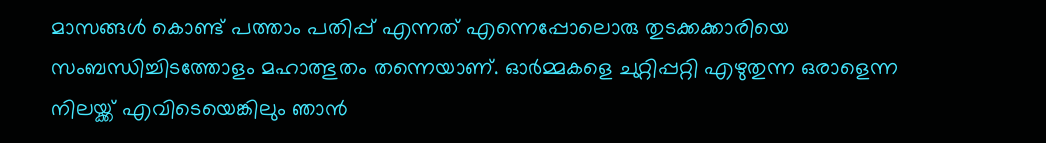മാസങ്ങൾ കൊണ്ട് പത്താം പതിപ്പ് എന്നത് എന്നെപ്പോലൊരു തുടക്കക്കാരിയെ സംബന്ധിച്ചിടത്തോളം മഹാത്ഭുതം തന്നെയാണ്. ഓർമ്മകളെ ചുറ്റിപ്പറ്റി എഴുതുന്ന ഒരാളെന്ന നിലയ്ക്ക് എവിടെയെങ്കിലും ഞാൻ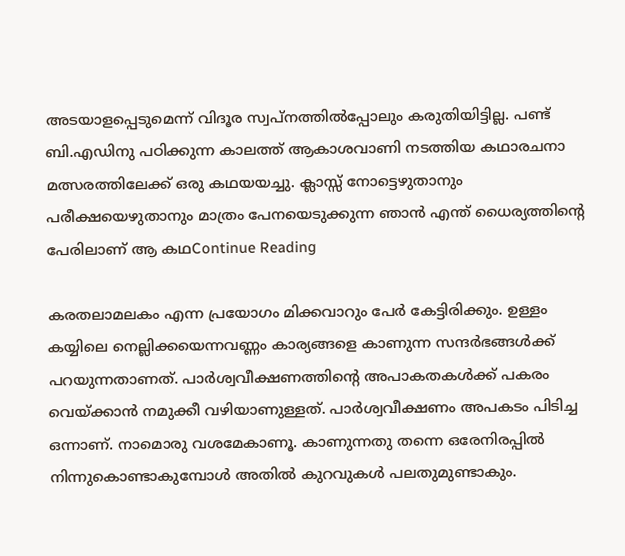അടയാളപ്പെടുമെന്ന് വിദൂര സ്വപ്നത്തിൽപ്പോലും കരുതിയിട്ടില്ല. പണ്ട് ബി.എഡിനു പഠിക്കുന്ന കാലത്ത് ആകാശവാണി നടത്തിയ കഥാരചനാ മത്സരത്തിലേക്ക് ഒരു കഥയയച്ചു. ക്ലാസ്സ് നോട്ടെഴുതാനും പരീക്ഷയെഴുതാനും മാത്രം പേനയെടുക്കുന്ന ഞാൻ എന്ത് ധൈര്യത്തിൻ്റെ പേരിലാണ് ആ കഥContinue Reading

കരതലാമലകം എന്ന പ്രയോഗം മിക്കവാറും പേർ കേട്ടിരിക്കും. ഉള്ളം കയ്യിലെ നെല്ലിക്കയെന്നവണ്ണം കാര്യങ്ങളെ കാണുന്ന സന്ദർഭങ്ങൾക്ക് പറയുന്നതാണത്. പാർശ്വവീക്ഷണത്തിന്റെ അപാകതകൾക്ക് പകരം വെയ്ക്കാൻ നമുക്കീ വഴിയാണുള്ളത്. പാർശ്വവീക്ഷണം അപകടം പിടിച്ച ഒന്നാണ്. നാമൊരു വശമേകാണൂ. കാണുന്നതു തന്നെ ഒരേനിരപ്പിൽ നിന്നുകൊണ്ടാകുമ്പോൾ അതിൽ കുറവുകൾ പലതുമുണ്ടാകും.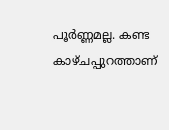പൂർണ്ണമല്ല. കണ്ട കാഴ്ചപ്പുറത്താണ്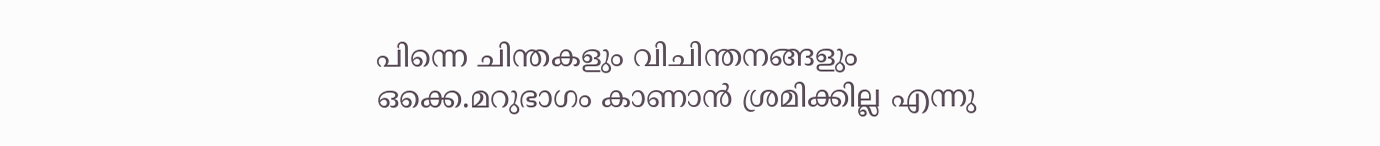പിന്നെ ചിന്തകളും വിചിന്തനങ്ങളും ഒക്കെ.മറുഭാഗം കാണാൻ ശ്രമിക്കില്ല എന്നു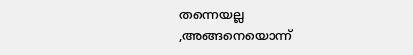തന്നെയല്ല ,അങ്ങനെയൊന്ന്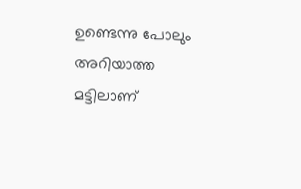ഉണ്ടെന്നു പോലും അറിയാത്ത മട്ടിലാണ്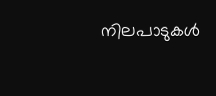നിലപാടുകൾ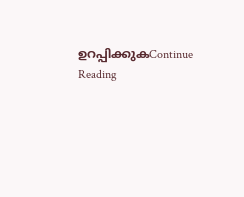ഉറപ്പിക്കുകContinue Reading